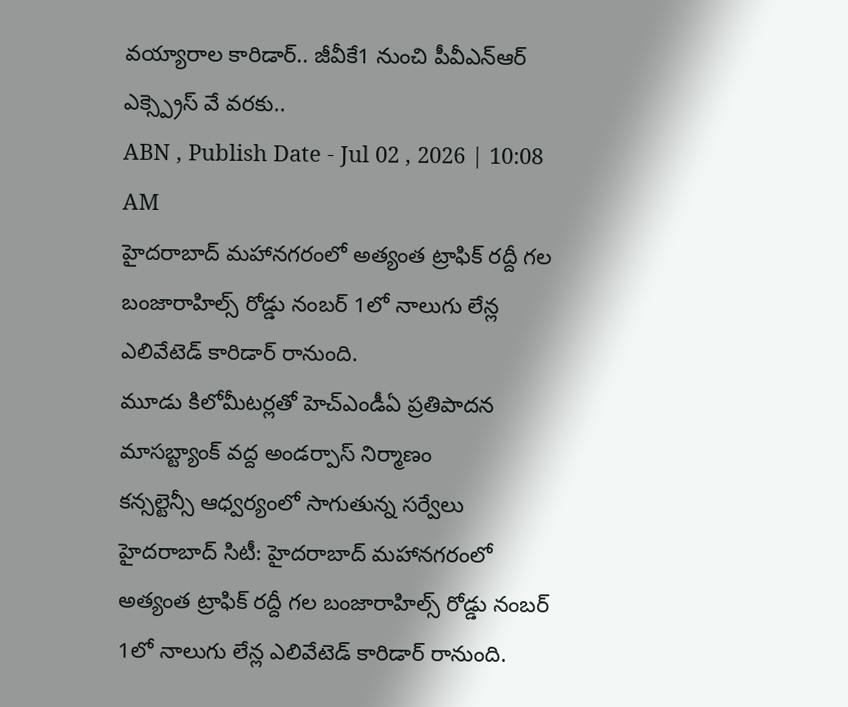వయ్యారాల కారిడార్.. జీవీకే1 నుంచి పీవీఎన్ఆర్ ఎక్స్ప్రెస్ వే వరకు..
ABN , Publish Date - Jul 02 , 2026 | 10:08 AM
హైదరాబాద్ మహానగరంలో అత్యంత ట్రాఫిక్ రద్దీ గల బంజారాహిల్స్ రోడ్డు నంబర్ 1లో నాలుగు లేన్ల ఎలివేటెడ్ కారిడార్ రానుంది.
మూడు కిలోమీటర్లతో హెచ్ఎండీఏ ప్రతిపాదన
మాసబ్ట్యాంక్ వద్ద అండర్పాస్ నిర్మాణం
కన్సల్టెన్సీ ఆధ్వర్యంలో సాగుతున్న సర్వేలు
హైదరాబాద్ సిటీ: హైదరాబాద్ మహానగరంలో అత్యంత ట్రాఫిక్ రద్దీ గల బంజారాహిల్స్ రోడ్డు నంబర్ 1లో నాలుగు లేన్ల ఎలివేటెడ్ కారిడార్ రానుంది.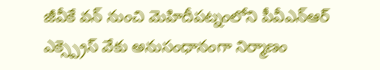జీవీకే వన్ నుంచి మెహిదీపట్నంలోని పీవీఎన్ఆర్ ఎక్స్ప్రెస్ వేకు అనుసంధానంగా నిర్మాణం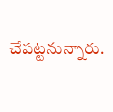చేపట్టనున్నారు.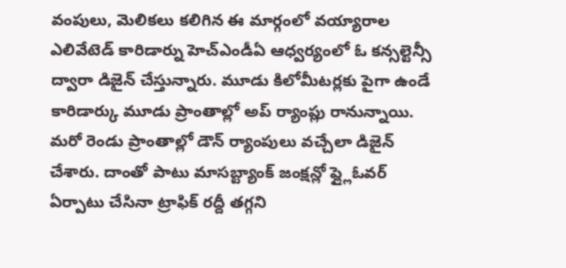వంపులు, మెలికలు కలిగిన ఈ మార్గంలో వయ్యారాల ఎలివేటెడ్ కారిడార్ను హెచ్ఎండీఏ ఆధ్వర్యంలో ఓ కన్సల్టెన్సీ ద్వారా డిజైన్ చేస్తున్నారు. మూడు కిలోమీటర్లకు పైగా ఉండే కారిడార్కు మూడు ప్రాంతాల్లో అప్ ర్యాంప్లు రానున్నాయి. మరో రెండు ప్రాంతాల్లో డౌన్ ర్యాంపులు వచ్చేలా డిజైన్ చేశారు. దాంతో పాటు మాసబ్ట్యాంక్ జంక్షన్లో ఫ్ల్లైఓవర్ ఏర్పాటు చేసినా ట్రాఫిక్ రద్దీ తగ్గని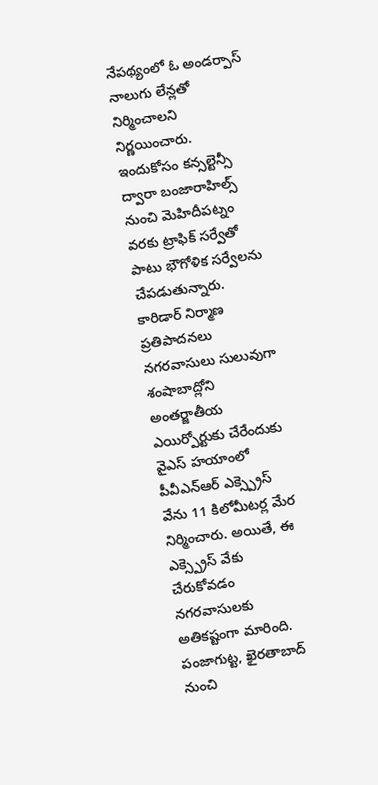నేపథ్యంలో ఓ అండర్పాస్ నాలుగు లేన్లతో నిర్మించాలని నిర్ణయించారు. ఇందుకోసం కన్సల్టెన్సీ ద్వారా బంజారాహిల్స్ నుంచి మెహిదీపట్నం వరకు ట్రాఫిక్ సర్వేతో పాటు భౌగోళిక సర్వేలను చేపడుతున్నారు.
కారిడార్ నిర్మాణ ప్రతిపాదనలు
నగరవాసులు సులువుగా శంషాబాద్లోని అంతర్జాతీయ ఎయిర్పోర్టుకు చేరేందుకు వైఎస్ హయాంలో పీవీఎన్ఆర్ ఎక్స్ప్రెస్ వేను 11 కిలోమీటర్ల మేర నిర్మించారు. అయితే, ఈ ఎక్స్ప్రెస్ వేకు చేరుకోవడం నగరవాసులకు అతికష్టంగా మారింది. పంజాగుట్ట, ఖైరతాబాద్ నుంచి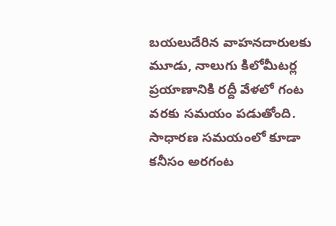బయలుదేరిన వాహనదారులకు మూడు, నాలుగు కిలోమీటర్ల ప్రయాణానికి రద్దీ వేళలో గంట వరకు సమయం పడుతోంది. సాధారణ సమయంలో కూడా కనీసం అరగంట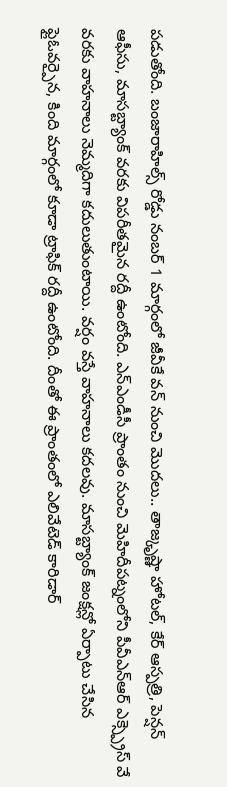పడుతోంది. బంజారాహిల్స్ రోడ్డు నంబర్ 1 మార్గంలో జీవీకే వన్ నుంచి మొదలు.. తాజ్కృష్ణా హోటల్, కేర్ ఆస్పత్రి, పెన్షన్ ఆఫీసు, మాసబ్ట్యాంక్ వరకు విపరీతమైన రద్దీ ఉంటోంది. ఎన్ఎండీసీ ప్రాంతం నుంచి మెహిదీపట్నంలోని పీవీఎన్ఆర్ ఎక్స్ప్రెస్ వే వరకు వాహనాలు నెమ్మదిగా కదులుతుంటాయి. వర్షం వస్తే వాహనాలు కదలవు. మాసబ్ట్యాంక్ జంక్షన్లో ఏర్పాటు చేసిన ఫ్లైఓవర్పైన, కింది మార్గంలో కూడా ట్రాఫిక్ రద్దీ ఉంటోంది. దీంతో ఈ ప్రాంతంలో ఎలివేటెడ్ కారిడార్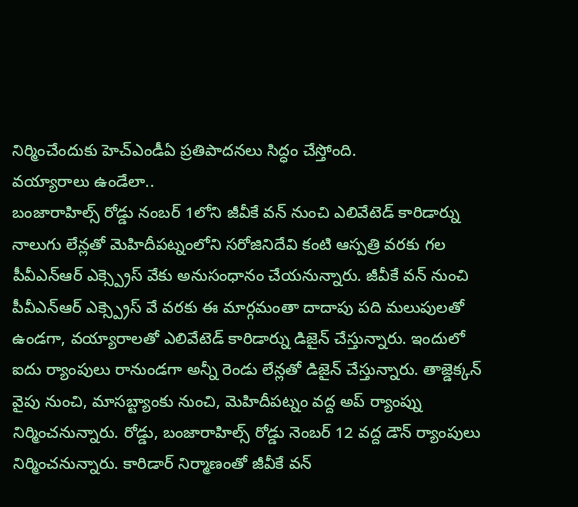నిర్మించేందుకు హెచ్ఎండీఏ ప్రతిపాదనలు సిద్ధం చేస్తోంది.
వయ్యారాలు ఉండేలా..
బంజారాహిల్స్ రోడ్డు నంబర్ 1లోని జీవీకే వన్ నుంచి ఎలివేటెడ్ కారిడార్ను నాలుగు లేన్లతో మెహిదీపట్నంలోని సరోజినిదేవి కంటి ఆస్పత్రి వరకు గల పీవీఎన్ఆర్ ఎక్స్ప్రెస్ వేకు అనుసంధానం చేయనున్నారు. జీవీకే వన్ నుంచి పీవీఎన్ఆర్ ఎక్స్ప్రెస్ వే వరకు ఈ మార్గమంతా దాదాపు పది మలుపులతో ఉండగా, వయ్యారాలతో ఎలివేటెడ్ కారిడార్ను డిజైన్ చేస్తున్నారు. ఇందులో ఐదు ర్యాంపులు రానుండగా అన్నీ రెండు లేన్లతో డిజైన్ చేస్తున్నారు. తాజ్డెక్కన్ వైపు నుంచి, మాసబ్ట్యాంకు నుంచి, మెహిదీపట్నం వద్ద అప్ ర్యాంప్ను నిర్మించనున్నారు. రోడ్డు, బంజారాహిల్స్ రోడ్డు నెంబర్ 12 వద్ద డౌన్ ర్యాంపులు నిర్మించనున్నారు. కారిడార్ నిర్మాణంతో జీవీకే వన్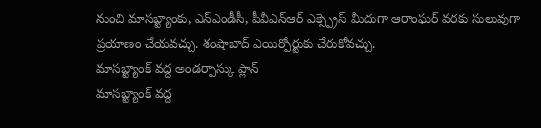నుంచి మాసబ్ట్యాంకు, ఎన్ఎండీసీ, పీవీఎన్ఆర్ ఎక్స్ప్రెస్ మీదుగా ఆరాంఘర్ వరకు సులువుగా ప్రయాణం చేయవచ్చు. శంషాబాద్ ఎయిర్పోర్టుకు చేరుకోవచ్చు.
మాసబ్ట్యాంక్ వద్ద అండర్పాస్కు ప్లాన్
మాసబ్ట్యాంక్ వద్ద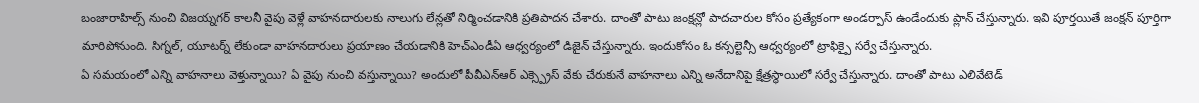బంజారాహిల్స్ నుంచి విజయ్నగర్ కాలనీ వైపు వెళ్లే వాహనదారులకు నాలుగు లేన్లతో నిర్మించడానికి ప్రతిపాదన చేశారు. దాంతో పాటు జంక్షన్లో పాదచారుల కోసం ప్రత్యేకంగా అండర్పాస్ ఉండేందుకు ప్లాన్ చేస్తున్నారు. ఇవి పూర్తయితే జంక్షన్ పూర్తిగా మారిపోనుంది. సిగ్నల్, యూటర్న్ లేకుండా వాహనదారులు ప్రయాణం చేయడానికి హెచ్ఎండీఏ ఆధ్వర్యంలో డిజైన్ చేస్తున్నారు. ఇందుకోసం ఓ కన్సల్టెన్సీ ఆధ్వర్యంలో ట్రాఫిక్పై సర్వే చేస్తున్నారు.
ఏ సమయంలో ఎన్ని వాహనాలు వెళ్తున్నాయి? ఏ వైపు నుంచి వస్తున్నాయి? అందులో పీవీఎన్ఆర్ ఎక్స్ప్రెస్ వేకు చేరుకునే వాహనాలు ఎన్ని అనేదానిపై క్షేత్రస్థాయిలో సర్వే చేస్తున్నారు. దాంతో పాటు ఎలివేటెడ్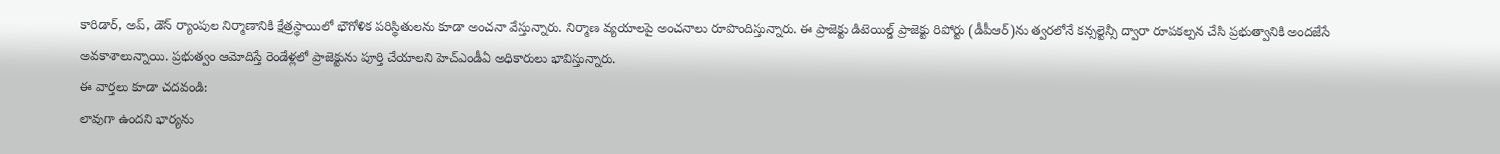కారిడార్, అప్, డౌన్ ర్యాంపుల నిర్మాణానికి క్షేత్రస్థాయిలో భౌగోళిక పరిస్థితులను కూడా అంచనా వేస్తున్నారు. నిర్మాణ వ్యయాలపై అంచనాలు రూపొందిస్తున్నారు. ఈ ప్రాజెక్టు డిటెయిల్డ్ ప్రాజెక్టు రిపోర్టు (డీపీఆర్)ను త్వరలోనే కన్సల్టెన్సీ ద్వారా రూపకల్పన చేసి ప్రభుత్వానికి అందజేసే అవకాశాలున్నాయి. ప్రభుత్వం ఆమోదిస్తే రెండేళ్లలో ప్రాజెక్టును పూర్తి చేయాలని హెచ్ఎండీఏ అధికారులు భావిస్తున్నారు.
ఈ వార్తలు కూడా చదవండి:
లావుగా ఉందని భార్యను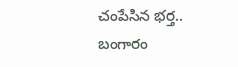చంపేసిన భర్త..
బంగారం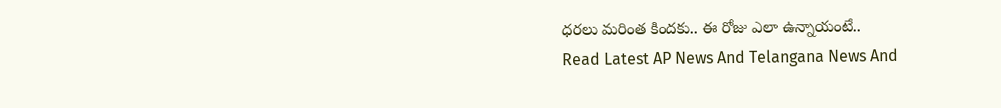ధరలు మరింత కిందకు.. ఈ రోజు ఎలా ఉన్నాయంటే..
Read Latest AP News And Telangana News And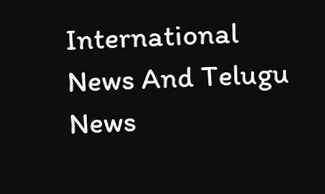International News And Telugu News